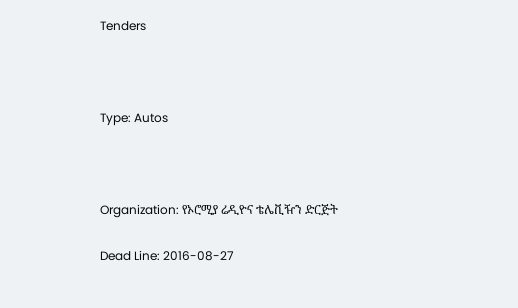Tenders



Type: Autos



Organization: የኦሮሚያ ሬዲዮና ቴሌቪዥን ድርጅት

Dead Line: 2016-08-27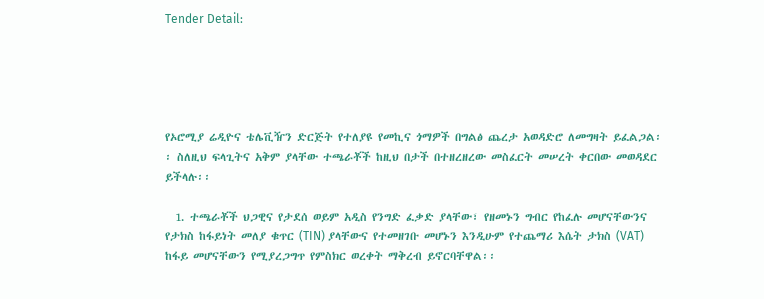Tender Detail:





የኦሮሚያ ሬዲዮና ቴሌቪዥን ድርጅት የተለያዩ የመኪና ጎማዎች በግልፅ ጨረታ አወዳድሮ ለመግዛት ይፈልጋል፡፡ ስለዚህ ፍላጊትና አቅም ያላቸው ተጫራቾች ከዚህ በታች በተዘረዘረው መስፈርት መሠረት ቀርበው መወዳደር ይችላሉ፡፡

  1. ተጫራቾች ህጋዊና የታደሰ ወይም አዲስ የንግድ ፈቃድ ያላቸው፣ የዘመኑን ግብር የከፈሉ መሆናቸውንና የታክስ ከፋይነት መለያ ቁጥር (TIN) ያላቸውና የተመዘገቡ መሆኑን እንዲሁም የተጨማሪ እሴት ታክስ (VAT) ከፋይ መሆናቸውን የሚያረጋግጥ የምስክር ወረቀት ማቅረብ ይኖርባቸዋል፡፡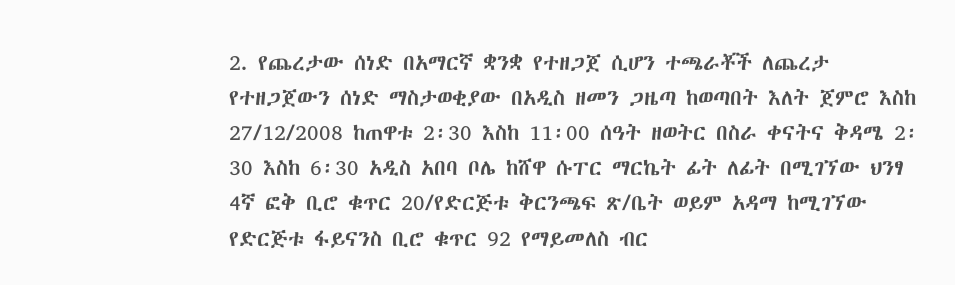2. የጨረታው ሰነድ በአማርኛ ቋንቋ የተዘጋጀ ሲሆን ተጫራቾች ለጨረታ የተዘጋጀውን ሰነድ ማስታወቂያው በአዲስ ዘመን ጋዜጣ ከወጣበት እለት ጀምሮ እስከ 27/12/2008 ከጠዋቱ 2፡30 እስከ 11፡00 ሰዓት ዘወትር በስራ ቀናትና ቅዳሜ 2፡30 እስከ 6፡30 አዲስ አበባ ቦሌ ከሸዋ ሱፐር ማርኬት ፊት ለፊት በሚገኘው ህንፃ 4ኛ ፎቅ ቢሮ ቁጥር 20/የድርጅቱ ቅርንጫፍ ጽ/ቤት ወይም አዳማ ከሚገኘው የድርጅቱ ፋይናንስ ቢሮ ቁጥር 92 የማይመለስ ብር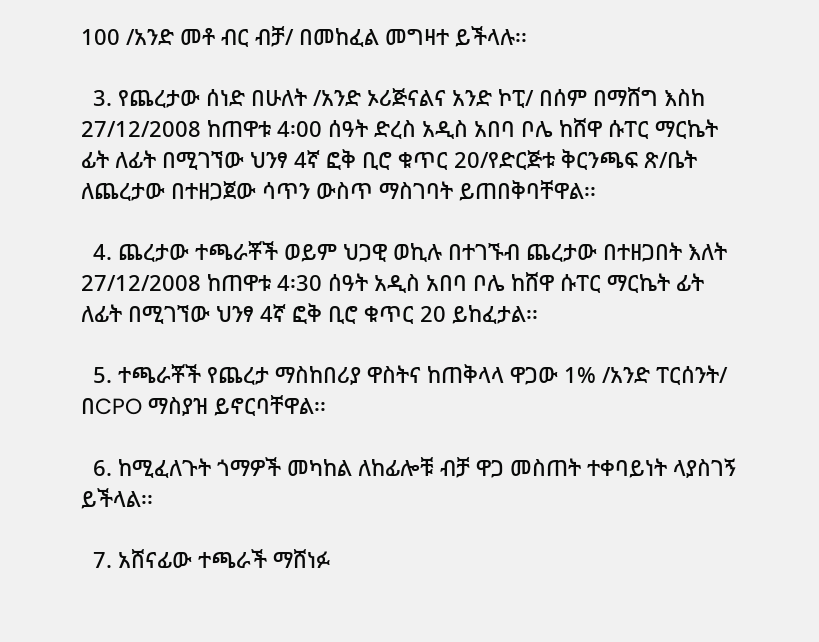100 /አንድ መቶ ብር ብቻ/ በመከፈል መግዛተ ይችላሉ፡፡

  3. የጨረታው ሰነድ በሁለት /አንድ ኦሪጅናልና አንድ ኮፒ/ በሰም በማሸግ እስከ 27/12/2008 ከጠዋቱ 4፡00 ሰዓት ድረስ አዲስ አበባ ቦሌ ከሸዋ ሱፐር ማርኬት ፊት ለፊት በሚገኘው ህንፃ 4ኛ ፎቅ ቢሮ ቁጥር 20/የድርጅቱ ቅርንጫፍ ጽ/ቤት ለጨረታው በተዘጋጀው ሳጥን ውስጥ ማስገባት ይጠበቅባቸዋል፡፡

  4. ጨረታው ተጫራቾች ወይም ህጋዊ ወኪሉ በተገኙብ ጨረታው በተዘጋበት እለት 27/12/2008 ከጠዋቱ 4፡30 ሰዓት አዲስ አበባ ቦሌ ከሸዋ ሱፐር ማርኬት ፊት ለፊት በሚገኘው ህንፃ 4ኛ ፎቅ ቢሮ ቁጥር 20 ይከፈታል፡፡

  5. ተጫራቾች የጨረታ ማስከበሪያ ዋስትና ከጠቅላላ ዋጋው 1% /አንድ ፐርሰንት/ በCPO ማስያዝ ይኖርባቸዋል፡፡

  6. ከሚፈለጉት ጎማዎች መካከል ለከፊሎቹ ብቻ ዋጋ መስጠት ተቀባይነት ላያስገኝ ይችላል፡፡

  7. አሸናፊው ተጫራች ማሸነፉ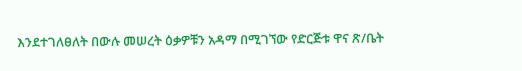እንደተገለፀለት በውሉ መሠረት ዕቃዎቹን አዳማ በሚገኘው የድርጅቱ ዋና ጽ/ቤት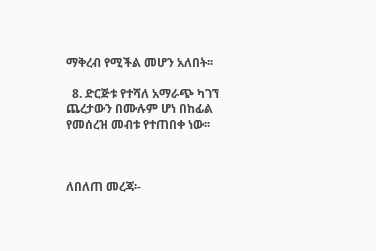ማቅረብ የሚችል መሆን አለበት፡፡

  8. ድርጅቱ የተሻለ አማራጭ ካገኘ ጨረታውን በሙሉም ሆነ በከፊል የመሰረዝ መብቱ የተጠበቀ ነው፡፡



ለበለጠ መረጃ፡-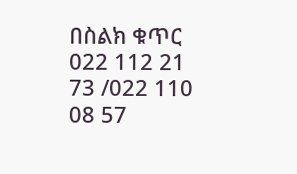በስልክ ቁጥር 022 112 21 73 /022 110 08 57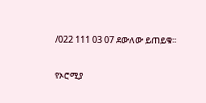/022 111 03 07 ደውለው ይጠይቁ፡፡

የኦሮሚያ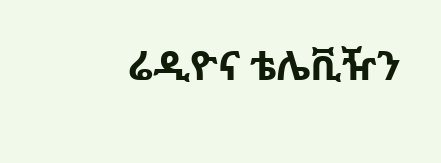ሬዲዮና ቴሌቪዥን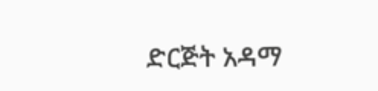ድርጅት አዳማ